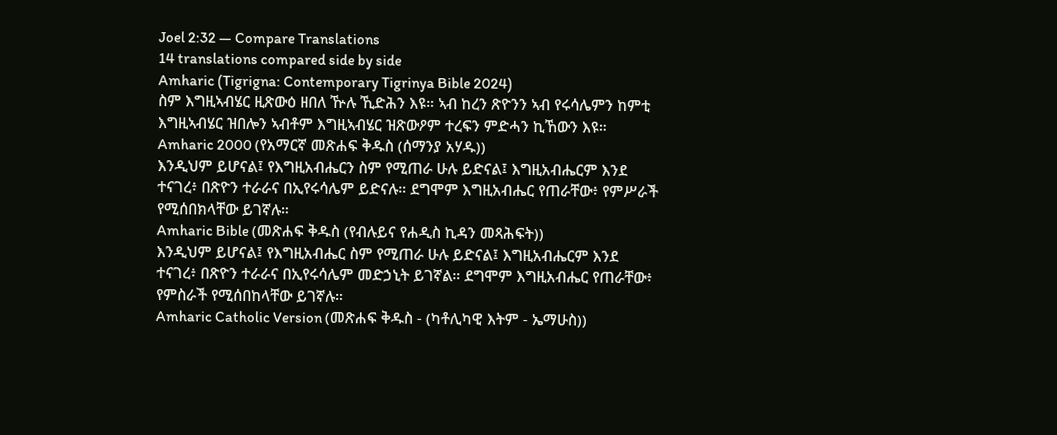Joel 2:32 — Compare Translations
14 translations compared side by side
Amharic (Tigrigna: Contemporary Tigrinya Bible 2024)
ስም እግዚኣብሄር ዚጽውዕ ዘበለ ዅሉ ኺድሕን እዩ። ኣብ ከረን ጽዮንን ኣብ የሩሳሌምን ከምቲ እግዚኣብሄር ዝበሎን ኣብቶም እግዚኣብሄር ዝጽውዖም ተረፍን ምድሓን ኪኸውን እዩ።
Amharic 2000 (የአማርኛ መጽሐፍ ቅዱስ (ሰማንያ አሃዱ))
እንዲህም ይሆናል፤ የእግዚአብሔርን ስም የሚጠራ ሁሉ ይድናል፤ እግዚአብሔርም እንደ ተናገረ፥ በጽዮን ተራራና በኢየሩሳሌም ይድናሉ። ደግሞም እግዚአብሔር የጠራቸው፥ የምሥራች የሚሰበክላቸው ይገኛሉ።
Amharic Bible (መጽሐፍ ቅዱስ (የብሉይና የሐዲስ ኪዳን መጻሕፍት))
እንዲህም ይሆናል፤ የእግዚአብሔር ስም የሚጠራ ሁሉ ይድናል፤ እግዚአብሔርም እንደ ተናገረ፥ በጽዮን ተራራና በኢየሩሳሌም መድኃኒት ይገኛል። ደግሞም እግዚአብሔር የጠራቸው፥ የምስራች የሚሰበከላቸው ይገኛሉ።
Amharic Catholic Version (መጽሐፍ ቅዱስ - (ካቶሊካዊ እትም - ኤማሁስ))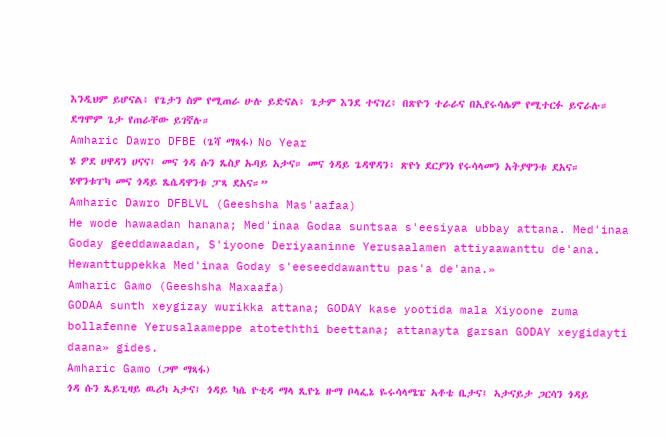እንዲህም ይሆናል፥ የጌታን ስም የሚጠራ ሁሉ ይድናል፥ ጌታም እንደ ተናገረ፥ በጽዮን ተራራና በኢየሩሳሌም የሚተርፉ ይኖራሉ። ደግሞም ጌታ የጠራቸው ይገኛሉ።
Amharic Dawro DFBE (ጌሻ ማጻፋ) No Year
ሄ ዎደ ሀዋዳን ሀናና፤ መና ጎዳ ሱን ጼስያ ኡባይ አታና። መና ጎዳይ ጌዳዋዳን፥ ጽዮነ ደርያንነ የሩሳላመን አትያዋንቱ ደአና። ሄዋንቱፐካ መና ጎዳይ ጼሴዳዋንቱ ፓጻ ደአና።”
Amharic Dawro DFBLVL (Geeshsha Mas'aafaa)
He wode hawaadan hanana; Med'inaa Godaa suntsaa s'eesiyaa ubbay attana. Med'inaa Goday geeddawaadan, S'iyoone Deriyaaninne Yerusaalamen attiyaawanttu de'ana. Hewanttuppekka Med'inaa Goday s'eeseeddawanttu pas'a de'ana.»
Amharic Gamo (Geeshsha Maxaafa)
GODAA sunth xeygizay wurikka attana; GODAY kase yootida mala Xiyoone zuma bollafenne Yerusalaameppe atoteththi beettana; attanayta garsan GODAY xeygidayti daana» gides.
Amharic Gamo (ጋሞ ማጻፋ)
ጎዳ ሱን ጼይጊዛይ ዉሪካ ኣታና፤ ጎዳይ ካሴ ዮቲዳ ማላ ጺዮኔ ዙማ ቦላፌኔ ዬሩሳላሜፔ ኣቶቴ ቤታና፤ ኣታናይታ ጋርሳን ጎዳይ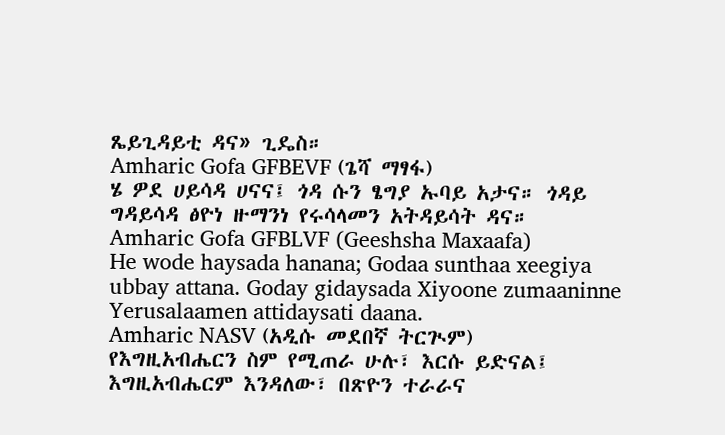ጼይጊዳይቲ ዳና» ጊዴስ።
Amharic Gofa GFBEVF (ጌሻ ማፃፋ)
ሄ ዎደ ሀይሳዳ ሀናና፤ ጎዳ ሱን ፄግያ ኡባይ አታና። ጎዳይ ግዳይሳዳ ፅዮነ ዙማንነ የሩሳላመን አትዳይሳት ዳና።
Amharic Gofa GFBLVF (Geeshsha Maxaafa)
He wode haysada hanana; Godaa sunthaa xeegiya ubbay attana. Goday gidaysada Xiyoone zumaaninne Yerusalaamen attidaysati daana.
Amharic NASV (አዲሱ መደበኛ ትርጒም)
የእግዚአብሔርን ስም የሚጠራ ሁሉ፣ እርሱ ይድናል፤ እግዚአብሔርም እንዳለው፣ በጽዮን ተራራና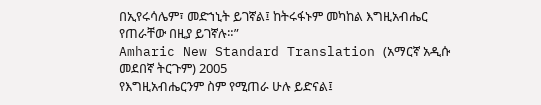በኢየሩሳሌም፣ መድኀኒት ይገኛል፤ ከትሩፋኑም መካከል እግዚአብሔር የጠራቸው በዚያ ይገኛሉ።”
Amharic New Standard Translation (አማርኛ አዲሱ መደበኛ ትርጉም) 2005
የእግዚአብሔርንም ስም የሚጠራ ሁሉ ይድናል፤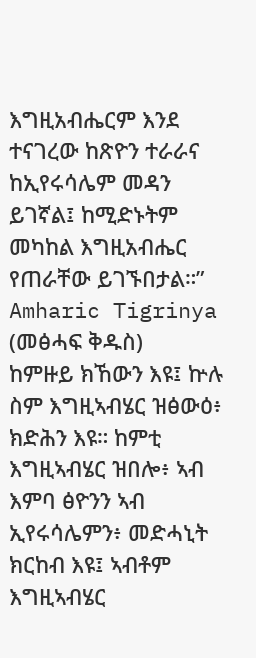እግዚአብሔርም እንደ ተናገረው ከጽዮን ተራራና ከኢየሩሳሌም መዳን ይገኛል፤ ከሚድኑትም መካከል እግዚአብሔር የጠራቸው ይገኙበታል።”
Amharic Tigrinya (መፅሓፍ ቅዱስ)
ከምዙይ ክኸውን እዩ፤ ኵሉ ስም እግዚኣብሄር ዝፅውዕ፥ ክድሕን እዩ። ከምቲ እግዚኣብሄር ዝበሎ፥ ኣብ እምባ ፅዮንን ኣብ ኢየሩሳሌምን፥ መድሓኒት ክርከብ እዩ፤ ኣብቶም እግዚኣብሄር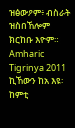ዝፅውዖም፥ ብስራት ዝስበኸሎም ክርከቡ እዮም።
Amharic Tigrinya 2011
ኪኸውን ከአ እዩ፡ ከምቲ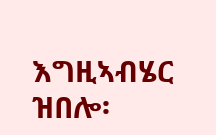እግዚኣብሄር ዝበሎ፡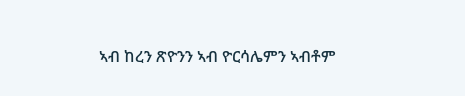ኣብ ከረን ጽዮንን ኣብ ዮርሳሌምን ኣብቶም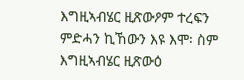እግዚኣብሄር ዚጽውዖም ተረፍን ምድሓን ኪኸውን እዩ እሞ፡ ስም እግዚኣብሄር ዚጽውዕ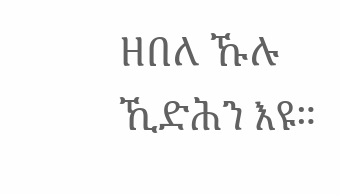ዘበለ ኹሉ ኺድሕን እዩ።